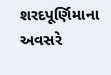શરદપૂર્ણિમાના અવસરે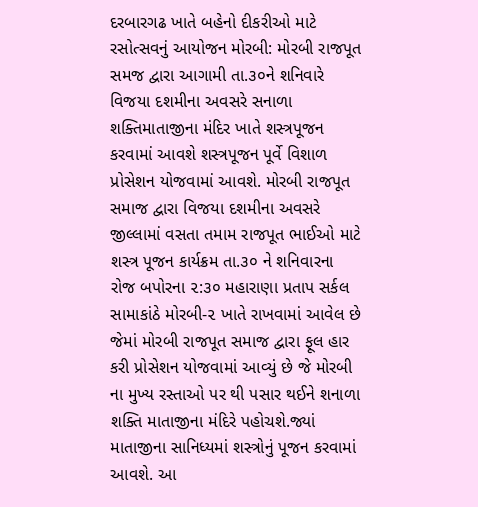દરબારગઢ ખાતે બહેનો દીકરીઓ માટે રસોત્સવનું આયોજન મોરબી: મોરબી રાજપૂત સમજ દ્વારા આગામી તા.૩૦ને શનિવારે વિજયા દશમીના અવસરે સનાળા શક્તિમાતાજીના મંદિર ખાતે શસ્ત્રપૂજન કરવામાં આવશે શસ્ત્રપૂજન પૂર્વે વિશાળ પ્રોસેશન યોજવામાં આવશે. મોરબી રાજપૂત સમાજ દ્વારા વિજયા દશમીના અવસરે જીલ્લામાં વસતા તમામ રાજપૂત ભાઈઓ માટે શસ્ત્ર પૂજન કાર્યક્રમ તા.૩૦ ને શનિવારના રોજ બપોરના ૨:૩૦ મહારાણા પ્રતાપ સર્કલ સામાકાંઠે મોરબી-૨ ખાતે રાખવામાં આવેલ છે જેમાં મોરબી રાજપૂત સમાજ દ્વારા ફૂલ હાર કરી પ્રોસેશન યોજવામાં આવ્યું છે જે મોરબી ના મુખ્ય રસ્તાઓ પર થી પસાર થઈને શનાળા શક્તિ માતાજીના મંદિરે પહોચશે.જ્યાં માતાજીના સાનિધ્યમાં શસ્ત્રોનું પૂજન કરવામાં આવશે. આ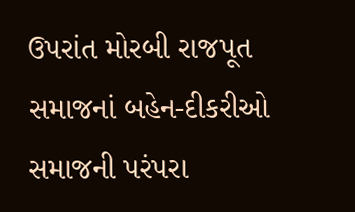ઉપરાંત મોરબી રાજપૂત સમાજનાં બહેન-દીકરીઓ સમાજની પરંપરા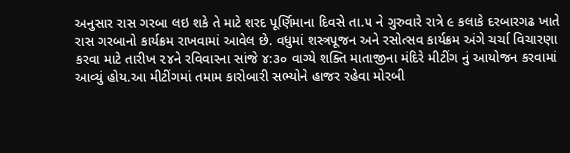અનુસાર રાસ ગરબા લઇ શકે તે માટે શરદ પૂર્ણિમાના દિવસે તા.૫ ને ગુરુવારે રાત્રે ૯ કલાકે દરબારગઢ ખાતે રાસ ગરબાનો કાર્યક્રમ રાખવામાં આવેલ છે. વધુમાં શસ્ત્રપૂજન અને રસોત્સવ કાર્યક્રમ અંગે ચર્ચા વિચારણા કરવા માટે તારીખ ૨૪ને રવિવારના સાંજે ૪:૩૦ વાગ્યે શક્તિ માતાજીના મંદિરે મીટીંગ નું આયોજન કરવામાં આવ્યું હોય.આ મીટીંગમાં તમામ કારોબારી સભ્યોને હાજર રહેવા મોરબી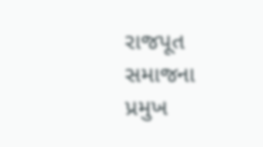રાજપૂત સમાજના પ્રમુખ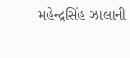મહેન્દ્રસિંહ ઝાલાની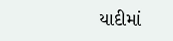યાદીમાં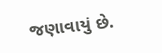જણાવાયું છે.